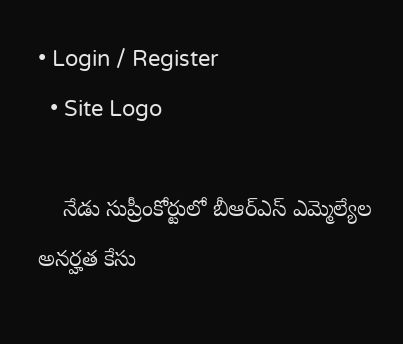• Login / Register
  • Site Logo

    నేడు సుప్రీంకోర్టులో బీఆర్ఎస్ ఎమ్మెల్యేల అనర్హత కేసు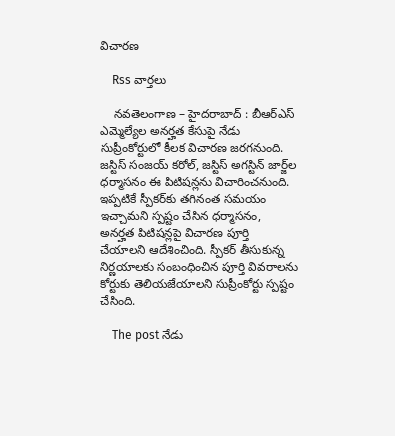విచారణ

    Rss వార్తలు

    నవతెలంగాణ – హైదరాబాద్ : బీఆర్ఎస్ ఎమ్మెల్యేల అనర్హత కేసుపై నేడు సుప్రీంకోర్టులో కీలక విచారణ జరగనుంది. జస్టిస్ సంజయ్ కరోల్, జస్టిస్ అగస్టిన్ జార్జ్‌ల ధర్మాసనం ఈ పిటిషన్లను విచారించనుంది. ఇప్పటికే స్పీకర్‌కు తగినంత సమయం ఇచ్చామని స్పష్టం చేసిన ధర్మాసనం, అనర్హత పిటిషన్లపై విచారణ పూర్తి చేయాలని ఆదేశించింది. స్పీకర్ తీసుకున్న నిర్ణయాలకు సంబంధించిన పూర్తి వివరాలను కోర్టుకు తెలియజేయాలని సుప్రీంకోర్టు స్పష్టం చేసింది.

    The post నేడు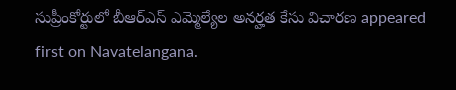సుప్రీంకోర్టులో బీఆర్ఎస్ ఎమ్మెల్యేల అనర్హత కేసు విచారణ appeared first on Navatelangana.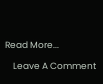Read More...

    Leave A Comment